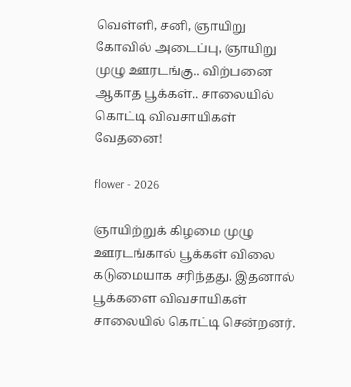வெள்ளி, சனி, ஞாயிறு கோவில் அடைப்பு, ஞாயிறு முழு ஊரடங்கு.. விற்பனை ஆகாத பூக்கள்.. சாலையில் கொட்டி விவசாயிகள் வேதனை!

flower - 2026

ஞாயிற்றுக் கிழமை முழு ஊரடங்கால் பூக்கள் விலை கடுமையாக சரிந்தது. இதனால் பூக்களை விவசாயிகள் சாலையில் கொட்டி சென்றனர்.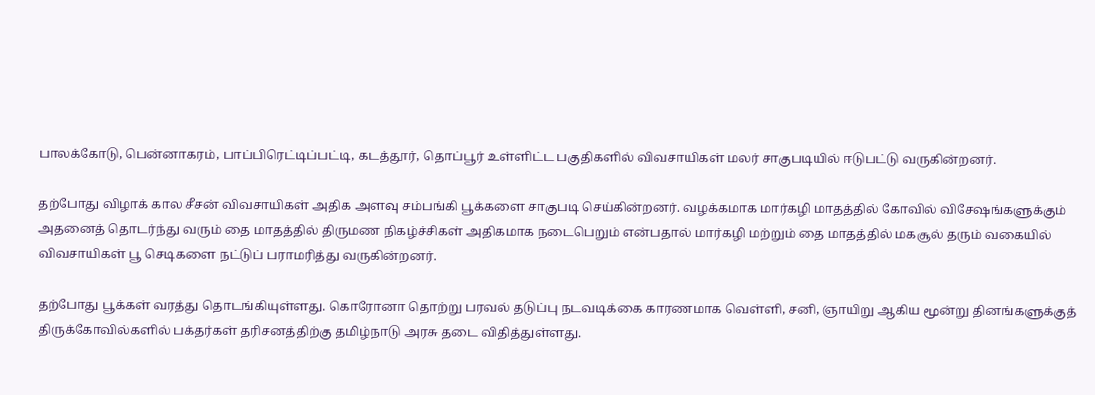பாலக்கோடு, பென்னாகரம், பாப்பிரெட்டிப்பட்டி, கடத்தூர், தொப்பூர் உள்ளிட்ட பகுதிகளில் விவசாயிகள் மலர் சாகுபடியில் ஈடுபட்டு வருகின்றனர்.

தற்போது விழாக் கால சீசன் விவசாயிகள் அதிக அளவு சம்பங்கி பூக்களை சாகுபடி செய்கின்றனர். வழக்கமாக மார்கழி மாதத்தில் கோவில் விசேஷங்களுக்கும் அதனைத் தொடர்ந்து வரும் தை மாதத்தில் திருமண நிகழ்ச்சிகள் அதிகமாக நடைபெறும் என்பதால் மார்கழி மற்றும் தை மாதத்தில் மகசூல் தரும் வகையில் விவசாயிகள் பூ செடிகளை நட்டுப் பராமரித்து வருகின்றனர்.

தற்போது பூக்கள் வரத்து தொடங்கியுள்ளது. கொரோனா தொற்று பரவல் தடுப்பு நடவடிக்கை காரணமாக வெள்ளி, சனி, ஞாயிறு ஆகிய மூன்று தினங்களுக்குத் திருக்கோவில்களில் பக்தர்கள் தரிசனத்திற்கு தமிழ்நாடு அரசு தடை விதித்துள்ளது.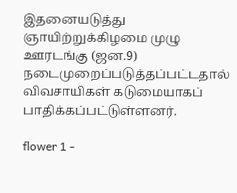இதனையடுத்து ஞாயிற்றுக்கிழமை முழு ஊரடங்கு (ஜன.9) நடைமுறைப்படுத்தப்பட்டதால் விவசாயிகள் கடுமையாகப் பாதிக்கப்பட்டுள்ளனர்.

flower 1 -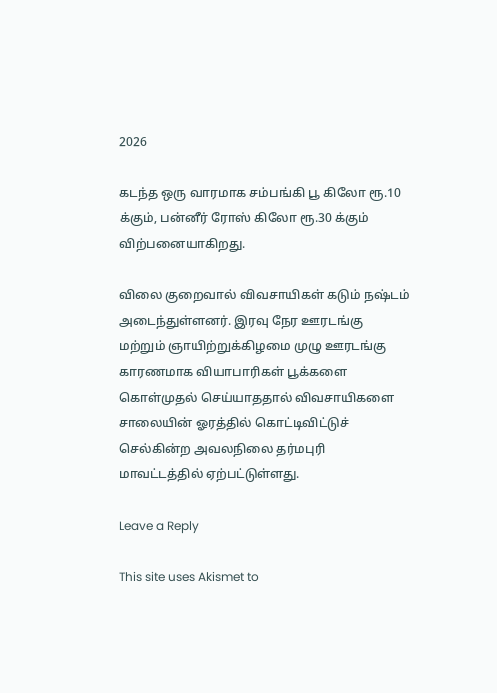2026

கடந்த ஒரு வாரமாக சம்பங்கி பூ கிலோ ரூ.10 க்கும், பன்னீர் ரோஸ் கிலோ ரூ.30 க்கும் விற்பனையாகிறது.

விலை குறைவால் விவசாயிகள் கடும் நஷ்டம் அடைந்துள்ளனர். இரவு நேர ஊரடங்கு மற்றும் ஞாயிற்றுக்கிழமை முழு ஊரடங்கு காரணமாக வியாபாரிகள் பூக்களை கொள்முதல் செய்யாததால் விவசாயிகளை சாலையின் ஓரத்தில் கொட்டிவிட்டுச் செல்கின்ற அவலநிலை தர்மபுரி மாவட்டத்தில் ஏற்பட்டுள்ளது.

Leave a Reply

This site uses Akismet to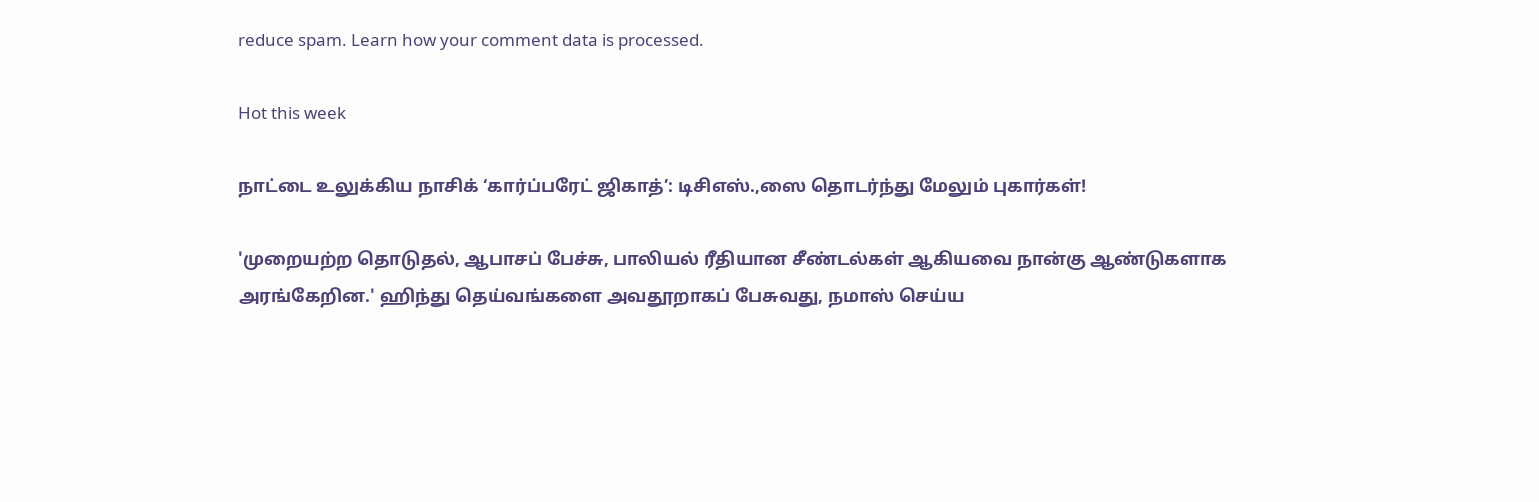reduce spam. Learn how your comment data is processed.

Hot this week

நாட்டை உலுக்கிய நாசிக் ‘கார்ப்பரேட் ஜிகாத்’: டிசிஎஸ்.,ஸை தொடர்ந்து மேலும் புகார்கள்!

'முறையற்ற தொடுதல், ஆபாசப் பேச்சு, பாலியல் ரீதியான சீண்டல்கள் ஆகியவை நான்கு ஆண்டுகளாக அரங்கேறின.' ஹிந்து தெய்வங்களை அவதூறாகப் பேசுவது, நமாஸ் செய்ய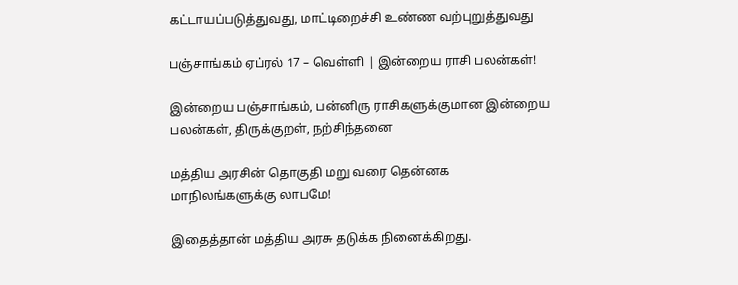கட்டாயப்படுத்துவது, மாட்டிறைச்சி உண்ண வற்புறுத்துவது

பஞ்சாங்கம் ஏப்ரல் 17 – வெள்ளி | இன்றைய ராசி பலன்கள்!

இன்றைய பஞ்சாங்கம், பன்னிரு ராசிகளுக்குமான இன்றைய பலன்கள், திருக்குறள், நற்சிந்தனை

மத்திய அரசின் தொகுதி மறு வரை தென்னக மாநிலங்களுக்கு லாபமே!

இதைத்தான் மத்திய அரசு தடுக்க நினைக்கிறது.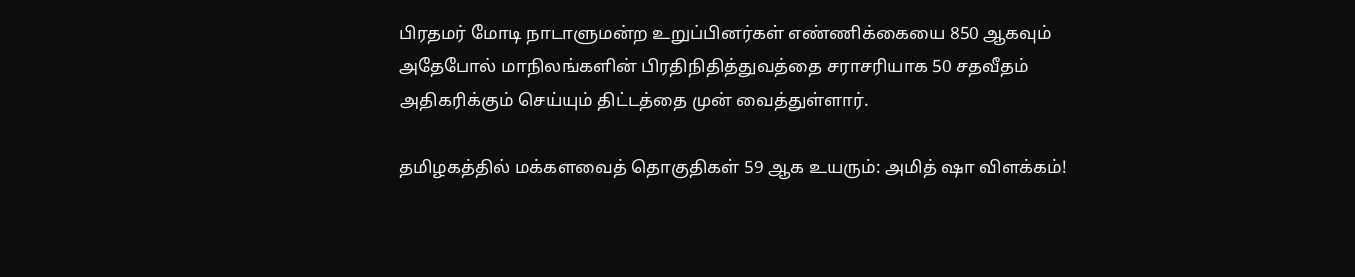பிரதமர் மோடி நாடாளுமன்ற உறுப்பினர்கள் எண்ணிக்கையை 850 ஆகவும் அதேபோல் மாநிலங்களின் பிரதிநிதித்துவத்தை சராசரியாக 50 சதவீதம் அதிகரிக்கும் செய்யும் திட்டத்தை முன் வைத்துள்ளார்.

தமிழகத்தில் மக்களவைத் தொகுதிகள் 59 ஆக உயரும்: அமித் ஷா விளக்கம்!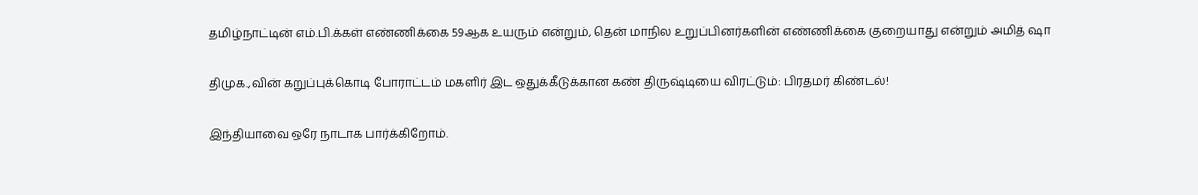தமிழ்நாட்டின் எம்.பி.க்கள் எண்ணிக்கை 59ஆக உயரும் என்றும், தென் மாநில உறுப்பினர்களின் எண்ணிக்கை குறையாது என்றும் அமித் ஷா

திமுக.,வின் கறுப்புக்கொடி போராட்டம் மகளிர் இட ஒதுக்கீடுக்கான கண் திருஷ்டியை விரட்டும்: பிரதமர் கிண்டல்!

இந்தியாவை ஒரே நாடாக பார்க்கிறோம்.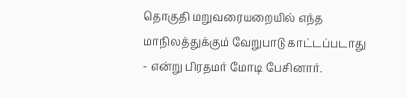தொகுதி மறுவரையறையில் எந்த மாநிலத்துக்கும் வேறுபாடு காட்டப்படாது - என்று பிரதமர் மோடி பேசினார்.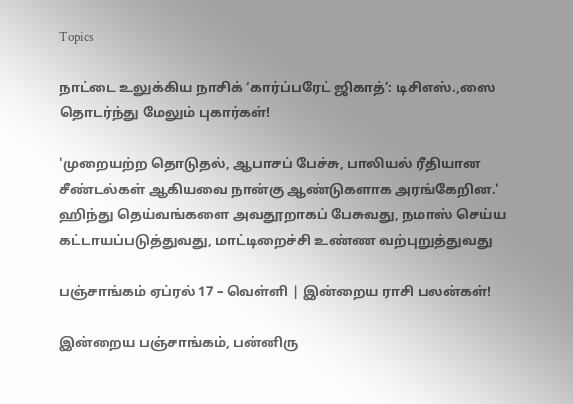Topics

நாட்டை உலுக்கிய நாசிக் ‘கார்ப்பரேட் ஜிகாத்’: டிசிஎஸ்.,ஸை தொடர்ந்து மேலும் புகார்கள்!

'முறையற்ற தொடுதல், ஆபாசப் பேச்சு, பாலியல் ரீதியான சீண்டல்கள் ஆகியவை நான்கு ஆண்டுகளாக அரங்கேறின.' ஹிந்து தெய்வங்களை அவதூறாகப் பேசுவது, நமாஸ் செய்ய கட்டாயப்படுத்துவது, மாட்டிறைச்சி உண்ண வற்புறுத்துவது

பஞ்சாங்கம் ஏப்ரல் 17 – வெள்ளி | இன்றைய ராசி பலன்கள்!

இன்றைய பஞ்சாங்கம், பன்னிரு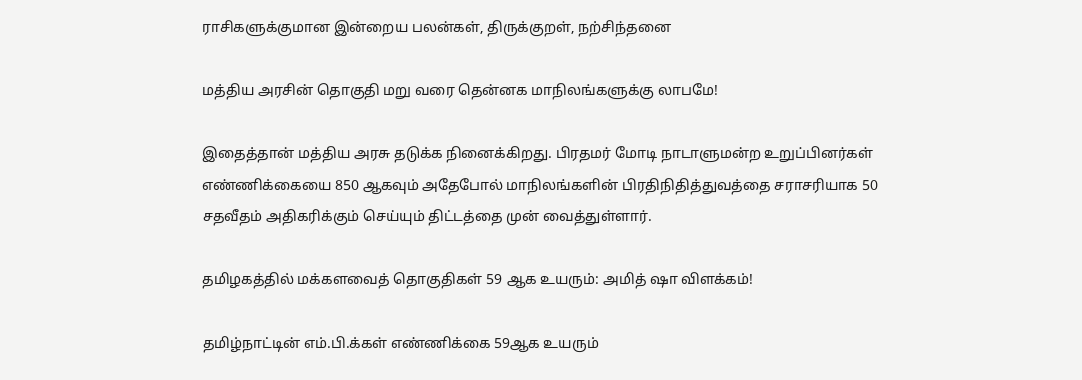ராசிகளுக்குமான இன்றைய பலன்கள், திருக்குறள், நற்சிந்தனை

மத்திய அரசின் தொகுதி மறு வரை தென்னக மாநிலங்களுக்கு லாபமே!

இதைத்தான் மத்திய அரசு தடுக்க நினைக்கிறது. பிரதமர் மோடி நாடாளுமன்ற உறுப்பினர்கள் எண்ணிக்கையை 850 ஆகவும் அதேபோல் மாநிலங்களின் பிரதிநிதித்துவத்தை சராசரியாக 50 சதவீதம் அதிகரிக்கும் செய்யும் திட்டத்தை முன் வைத்துள்ளார்.

தமிழகத்தில் மக்களவைத் தொகுதிகள் 59 ஆக உயரும்: அமித் ஷா விளக்கம்!

தமிழ்நாட்டின் எம்.பி.க்கள் எண்ணிக்கை 59ஆக உயரும்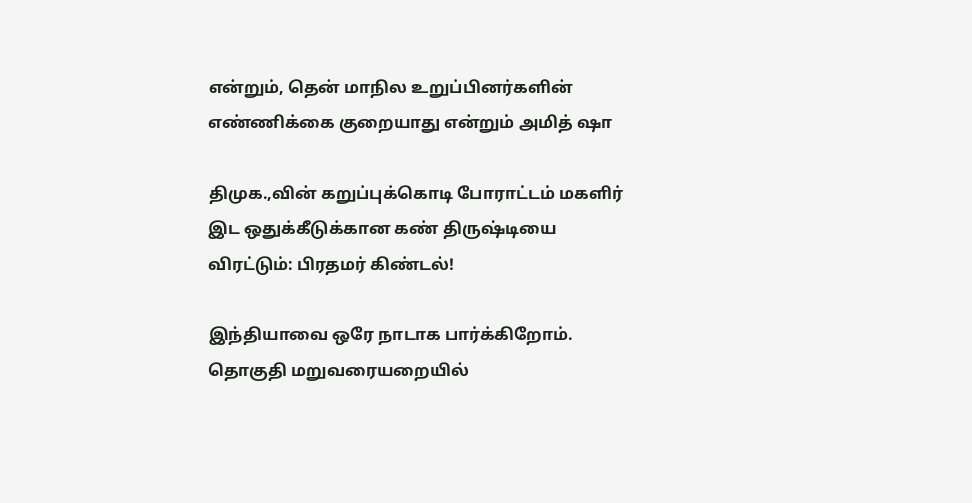என்றும், தென் மாநில உறுப்பினர்களின் எண்ணிக்கை குறையாது என்றும் அமித் ஷா

திமுக.,வின் கறுப்புக்கொடி போராட்டம் மகளிர் இட ஒதுக்கீடுக்கான கண் திருஷ்டியை விரட்டும்: பிரதமர் கிண்டல்!

இந்தியாவை ஒரே நாடாக பார்க்கிறோம். தொகுதி மறுவரையறையில்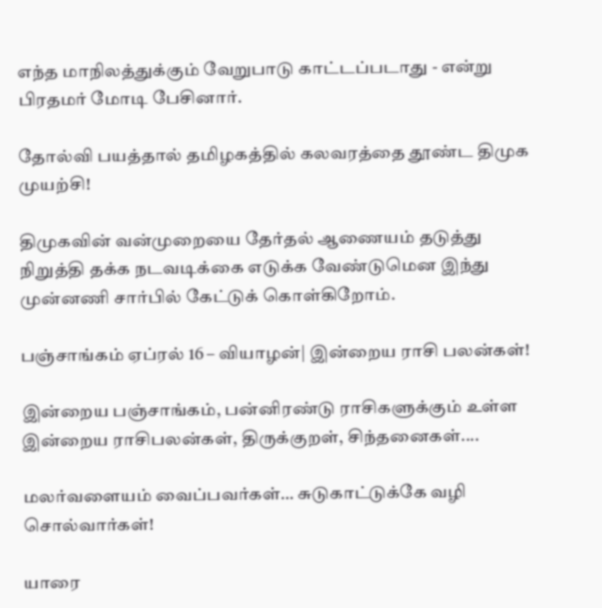எந்த மாநிலத்துக்கும் வேறுபாடு காட்டப்படாது - என்று பிரதமர் மோடி பேசினார்.

தோல்வி பயத்தால் தமிழகத்தில் கலவரத்தை தூண்ட திமுக முயற்சி!

திமுகவின் வன்முறையை தேர்தல் ஆணையம் தடுத்து நிறுத்தி தக்க நடவடிக்கை எடுக்க வேண்டுமென இந்து முன்னணி சார்பில் கேட்டுக் கொள்கிறோம்.

பஞ்சாங்கம் ஏப்ரல் 16 – வியாழன்| இன்றைய ராசி பலன்கள்!

இன்றைய பஞ்சாங்கம், பன்னிரண்டு ராசிகளுக்கும் உள்ள இன்றைய ராசிபலன்கள், திருக்குறள், சிந்தனைகள்....

மலர்வளையம் வைப்பவர்கள்… சுடுகாட்டுக்கே வழி சொல்வார்கள்!

யாரை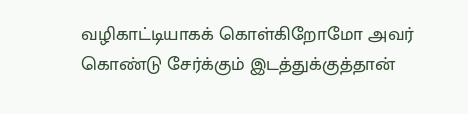வழிகாட்டியாகக் கொள்கிறோமோ அவர் கொண்டு சேர்க்கும் இடத்துக்குத்தான்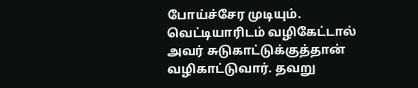போய்ச்சேர முடியும். வெட்டியாரிடம் வழிகேட்டால் அவர் சுடுகாட்டுக்குத்தான் வழிகாட்டுவார். தவறு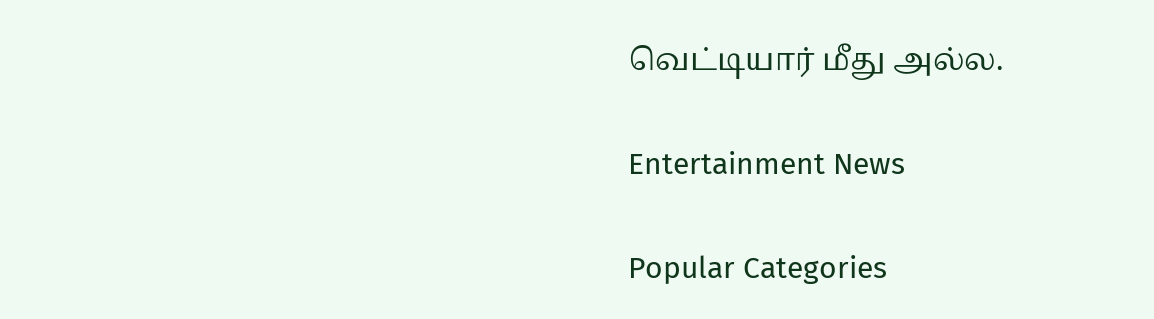வெட்டியார் மீது அல்ல.

Entertainment News

Popular Categories